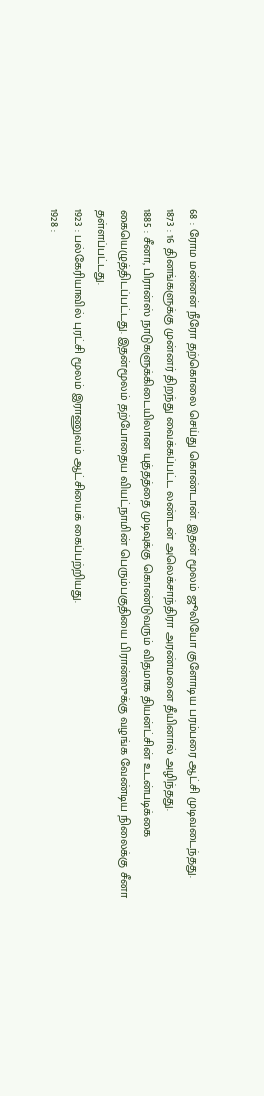68 : ரோம மன்னன் நீரோ தற்கொலை செய்து கொண்டான். இதன் மூலம் ஜூலியோ குளோடிய பரம்பரை ஆட்சி முடிவடைந்தது.
1873 : 16 தினங்களுக்கு முன்னர் திறந்து வைக்கப்பட்ட லண்டன் அலெக்சாந்திரா அரண்மனை தீயினால் அழிந்தது.
1885 : சீனா, பிரான்ஸ் நாடுகளுக்கிடையிலான யுத்தத்தை முடிவுக்கு கொண்டுவரும் விதமாக தியன்ட்சின் உடன்படிக்கை கையெழுத்திடப்பட்டது. இதன்மூலம் தற்போதைய வியட்நாமின் பெரும்பகுதியை பிரான்ஸுக்கு வழங்க வேண்டிய நிலைக்கு சீனா தள்ளப்பட்டது.
1923 : பல்கேரியாவில் புரட்சி மூலம் இராணுவம் ஆட்சியைக் கைப்பற்றியது.
1928 :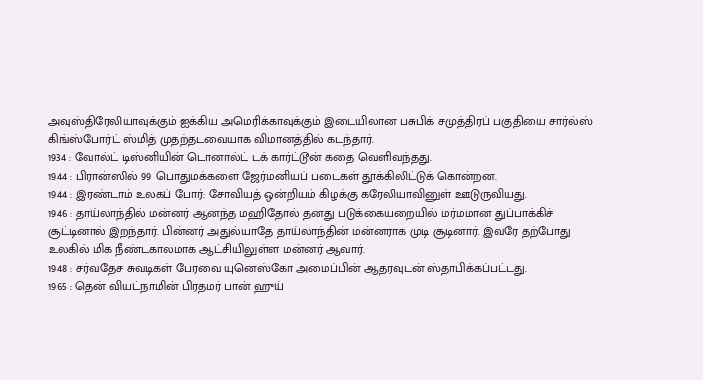அவுஸ்திரேலியாவுக்கும் ஐக்கிய அமெரிக்காவுக்கும் இடையிலான பசுபிக் சமுத்திரப் பகுதியை சார்ல்ஸ் கிங்ஸ்போர்ட் ஸ்மித் முதற்தடவையாக விமானத்தில் கடந்தார்.
1934 : வோல்ட் டிஸ்னியின் டொனால்ட் டக் கார்ட்டூன் கதை வெளிவந்தது.
1944 : பிரான்ஸில் 99 பொதுமக்களை ஜேர்மனியப் படைகள் தூக்கிலிட்டுக் கொன்றன.
1944 : இரண்டாம் உலகப் போர்: சோவியத் ஒன்றியம் கிழக்கு கரேலியாவினுள் ஊடுருவியது.
1946 : தாய்லாந்தில் மன்னர் ஆனந்த மஹிதோல் தனது படுக்கையறையில் மர்மமான துப்பாக்கிச் சூட்டினால் இறந்தார். பின்னர் அதுல்யாதே தாய்லாந்தின் மன்னராக முடி சூடினார். இவரே தற்போது உலகில் மிக நீண்டகாலமாக ஆட்சியிலுள்ள மன்னர் ஆவார்.
1948 : சர்வதேச சுவடிகள் பேரவை யுனெஸ்கோ அமைப்பின் ஆதரவுடன் ஸ்தாபிக்கப்பட்டது.
1965 : தென் வியட்நாமின் பிரதமர் பான் ஹுய்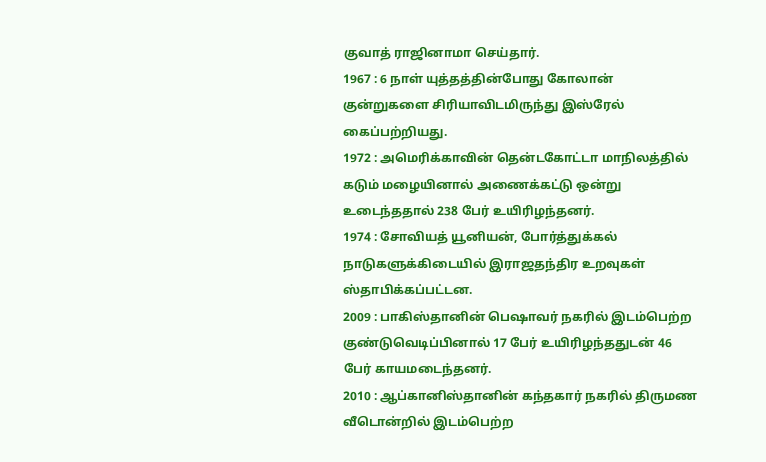குவாத் ராஜினாமா செய்தார்.
1967 : 6 நாள் யுத்தத்தின்போது கோலான் குன்றுகளை சிரியாவிடமிருந்து இஸ்ரேல் கைப்பற்றியது.
1972 : அமெரிக்காவின் தென்டகோட்டா மாநிலத்தில் கடும் மழையினால் அணைக்கட்டு ஒன்று உடைந்ததால் 238 பேர் உயிரிழந்தனர்.
1974 : சோவியத் யூனியன், போர்த்துக்கல் நாடுகளுக்கிடையில் இராஜதந்திர உறவுகள் ஸ்தாபிக்கப்பட்டன.
2009 : பாகிஸ்தானின் பெஷாவர் நகரில் இடம்பெற்ற குண்டுவெடிப்பினால் 17 பேர் உயிரிழந்ததுடன் 46 பேர் காயமடைந்தனர்.
2010 : ஆப்கானிஸ்தானின் கந்தகார் நகரில் திருமண வீடொன்றில் இடம்பெற்ற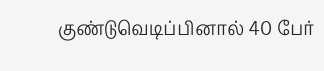குண்டுவெடிப்பினால் 40 பேர்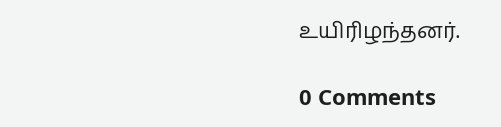உயிரிழந்தனர்.

0 Comments